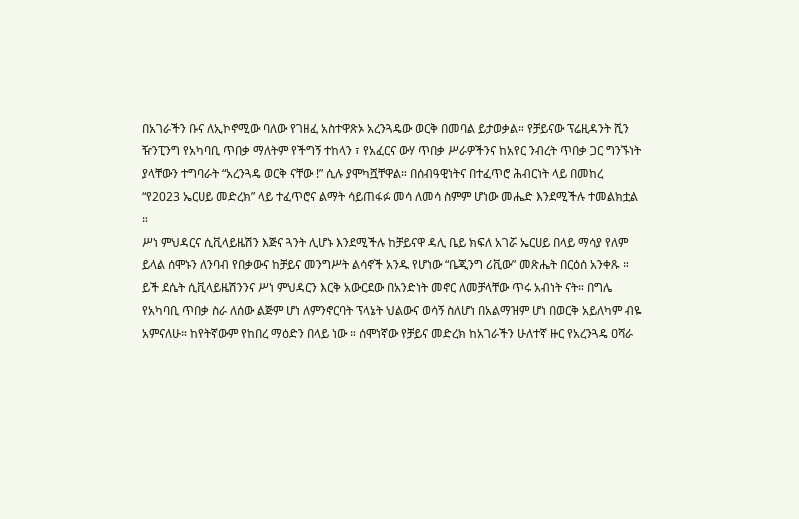በአገራችን ቡና ለኢኮኖሚው ባለው የገዘፈ አስተዋጽኦ አረንጓዴው ወርቅ በመባል ይታወቃል። የቻይናው ፕሬዚዳንት ሺን ዥንፒንግ የአካባቢ ጥበቃ ማለትም የችግኝ ተከላን ፣ የአፈርና ውሃ ጥበቃ ሥራዎችንና ከአየር ንብረት ጥበቃ ጋር ግንኙነት ያላቸውን ተግባራት “አረንጓዴ ወርቅ ናቸው !” ሲሉ ያሞካሿቸዋል። በሰብዓዊነትና በተፈጥሮ ሕብርነት ላይ በመከረ “የ2023 ኤርሀይ መድረክ” ላይ ተፈጥሮና ልማት ሳይጠፋፉ መሳ ለመሳ ስምም ሆነው መሔድ እንደሚችሉ ተመልክቷል ።
ሥነ ምህዳርና ሲቪላይዜሽን እጅና ጓንት ሊሆኑ እንደሚችሉ ከቻይናዋ ዳሊ ቤይ ክፍለ አገሯ ኤርሀይ በላይ ማሳያ የለም ይላል ሰሞኑን ለንባብ የበቃውና ከቻይና መንግሥት ልሳኖች አንዱ የሆነው “ቤጂንግ ሪቪው” መጽሔት በርዕሰ አንቀጹ ። ይች ደሴት ሲቪላይዜሽንንና ሥነ ምህዳርን እርቅ አውርደው በአንድነት መኖር ለመቻላቸው ጥሩ አብነት ናት። በግሌ የአካባቢ ጥበቃ ስራ ለሰው ልጅም ሆነ ለምንኖርባት ፕላኔት ህልውና ወሳኝ ስለሆነ በአልማዝም ሆነ በወርቅ አይለካም ብዬ አምናለሁ። ከየትኛውም የከበረ ማዕድን በላይ ነው ። ሰሞነኛው የቻይና መድረክ ከአገራችን ሁለተኛ ዙር የአረንጓዴ ዐሻራ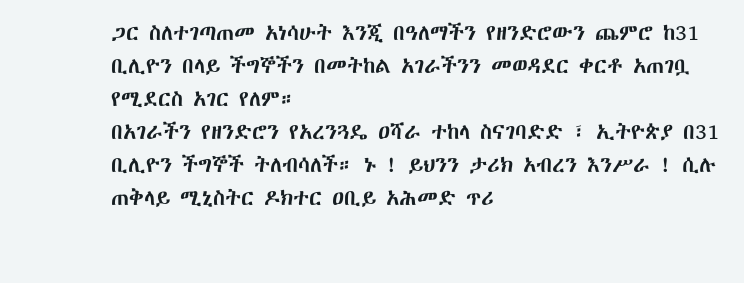ጋር ስለተገጣጠመ አነሳሁት እንጂ በዓለማችን የዘንድሮውን ጨምሮ ከ31 ቢሊዮን በላይ ችግኞችን በመትከል አገራችንን መወዳደር ቀርቶ አጠገቧ የሚደርስ አገር የለም።
በአገራችን የዘንድሮን የአረንጓዴ ዐሻራ ተከላ ስናገባድድ ፣ ኢትዮጵያ በ31 ቢሊዮን ችግኞች ትለብሳለች። ኑ ! ይህንን ታሪክ አብረን እንሥራ ! ሲሉ ጠቅላይ ሚኒስትር ዶክተር ዐቢይ አሕመድ ጥሪ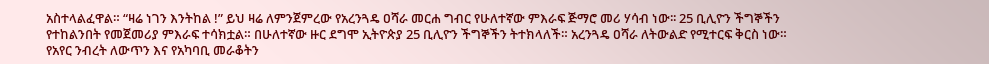አስተላልፈዋል። “ዛሬ ነገን እንትከል !” ይህ ዛሬ ለምንጀምረው የአረንጓዴ ዐሻራ መርሐ ግብር የሁለተኛው ምእራፍ ጅማሮ መሪ ሃሳብ ነው፡፡ 25 ቢሊዮን ችግኞችን የተከልንበት የመጀመሪያ ምእራፍ ተሳክቷል። በሁለተኛው ዙር ደግሞ ኢትዮጵያ 25 ቢሊዮን ችግኞችን ትተክላለች። አረንጓዴ ዐሻራ ለትውልድ የሚተርፍ ቅርስ ነው።
የአየር ንብረት ለውጥን እና የአካባቢ መራቆትን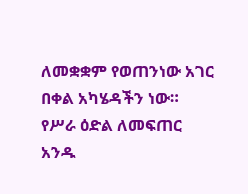ለመቋቋም የወጠንነው አገር በቀል አካሄዳችን ነው። የሥራ ዕድል ለመፍጠር አንዱ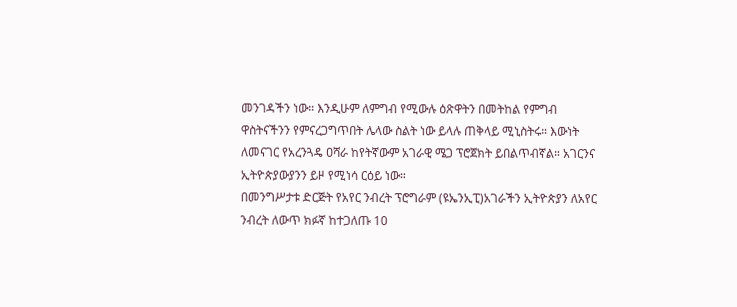መንገዳችን ነው። እንዲሁም ለምግብ የሚውሉ ዕጽዋትን በመትከል የምግብ ዋስትናችንን የምናረጋግጥበት ሌላው ስልት ነው ይላሉ ጠቅላይ ሚኒስትሩ። እውነት ለመናገር የአረንጓዴ ዐሻራ ከየትኛውም አገራዊ ሜጋ ፕሮጀክት ይበልጥብኛል። አገርንና ኢትዮጵያውያንን ይዞ የሚነሳ ርዕይ ነው።
በመንግሥታቱ ድርጅት የአየር ንብረት ፕሮግራም (ዩኤንኢፒ)አገራችን ኢትዮጵያን ለአየር ንብረት ለውጥ ክፉኛ ከተጋለጡ 10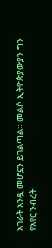አገራት አንዷ መሆኗን ይገልጣል። መልሶ ኢትዮጵያውያን ግን የአየር ንብረት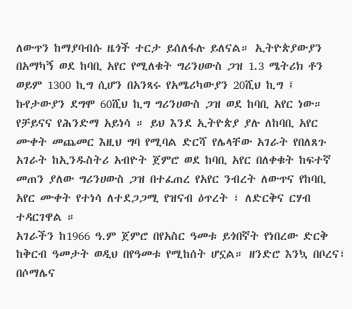ለውጥን ከማያባብሱ ዜጎች ተርታ ይሰለፋሉ ይለናል። ኢትዮጵያውያን በአማካኝ ወደ ከባቢ አየር የሚለቁት ግሪንሀውስ ጋዝ 1.3 ሜትሪክ ቶን ወይም 1300 ኪግ ሲሆን በአንጻሩ የአሜሪካውያን 20ሺህ ኪግ ፤ ኩየታውያን ደግሞ 60ሺህ ኪግ ግሪንሀውስ ጋዝ ወደ ከባቢ አየር ነው።
የቻይናና የሕንድማ አይነሳ ። ይህ እንደ ኢትዮጵያ ያሉ ለከባቢ አየር ሙቀት መጨመር እዚህ ግባ የሚባል ድርሻ የሌላቸው አገራት የበለጸጉ አገራት ከኢንዱስትሪ አብዮት ጀምሮ ወደ ከባቢ አየር በለቀቁት ከፍተኛ መጠን ያለው ግሪንሀውስ ጋዝ በተፈጠረ የአየር ንብረት ለውጥና የከባቢ አየር ሙቀት የተነሳ ለተደጋጋሚ የዝናብ ዕጥረት ፣ ለድርቅና ርሃብ ተዳርገዋል ።
አገራችን ከ1966 ዓ.ም ጀምሮ በየአስር ዓመቱ ይጎበኛት የነበረው ድርቅ ከቅርብ ዓመታት ወዲህ በየዓመቱ የሚከሰት ሆኗል። ዘንድሮ እንኳ በቦረና፣ በሶማሌና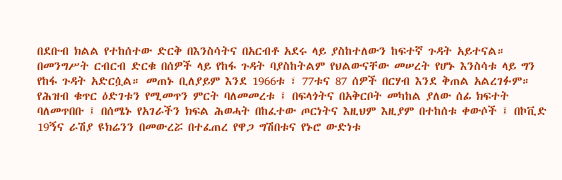በደቡብ ክልል የተከሰተው ድርቅ በእንስሳትና በአርብቶ አደሩ ላይ ያስከተለውን ከፍተኛ ጉዳት አይተናል። በመንግሥት ርብርብ ድርቁ በሰዎች ላይ የከፋ ጉዳት ባያስከትልም የህልውናቸው መሠረት የሆኑ እንስሳቱ ላይ ግን የከፋ ጉዳት አድርሷል። መጠኑ ቢለያይም እንደ 1966ቱ ፣ 77ቱና 87 ሰዎች በርሃብ እንደ ቅጠል አልረገፉም።
የሕዝብ ቁጥር ዕድገቱን የሚመጥን ምርት ባለመመረቱ ፤ በፍላጎትና በአቅርቦት መካከል ያለው ሰፊ ክፍተት ባለመጥበቡ ፤ በሰሜኑ የአገራችን ክፍል ሕወሓት በከፈተው ጦርነትና እዚህም እዚያም በተከሰቱ ቀውሶች ፤ በኮቪድ 19ኝና ራሽያ ዩክሬንን በመውረሯ በተፈጠረ የዋጋ ግሽበቱና የኑሮ ውድነቱ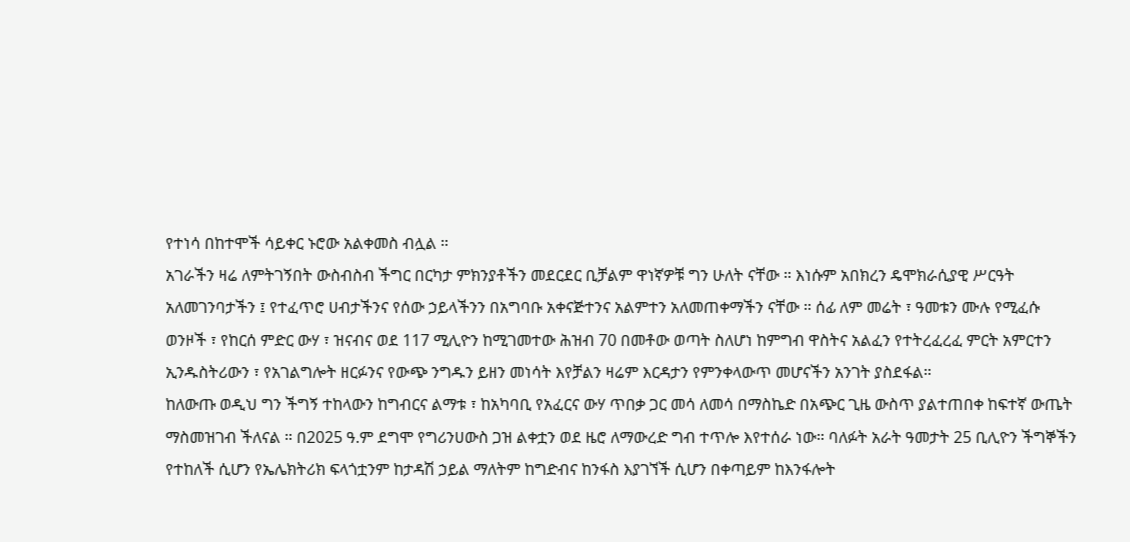የተነሳ በከተሞች ሳይቀር ኑሮው አልቀመስ ብሏል ።
አገራችን ዛሬ ለምትገኝበት ውስብስብ ችግር በርካታ ምክንያቶችን መደርደር ቢቻልም ዋነኛዎቹ ግን ሁለት ናቸው ። እነሱም አበክረን ዴሞክራሲያዊ ሥርዓት አለመገንባታችን ፤ የተፈጥሮ ሀብታችንና የሰው ኃይላችንን በአግባቡ አቀናጅተንና አልምተን አለመጠቀማችን ናቸው ። ሰፊ ለም መሬት ፣ ዓመቱን ሙሉ የሚፈሱ ወንዞች ፣ የከርሰ ምድር ውሃ ፣ ዝናብና ወደ 117 ሚሊዮን ከሚገመተው ሕዝብ 70 በመቶው ወጣት ስለሆነ ከምግብ ዋስትና አልፈን የተትረፈረፈ ምርት አምርተን ኢንዱስትሪውን ፣ የአገልግሎት ዘርፉንና የውጭ ንግዱን ይዘን መነሳት እየቻልን ዛሬም እርዳታን የምንቀላውጥ መሆናችን አንገት ያስደፋል።
ከለውጡ ወዲህ ግን ችግኝ ተከላውን ከግብርና ልማቱ ፣ ከአካባቢ የአፈርና ውሃ ጥበቃ ጋር መሳ ለመሳ በማስኬድ በአጭር ጊዜ ውስጥ ያልተጠበቀ ከፍተኛ ውጤት ማስመዝገብ ችለናል ። በ2025 ዓ.ም ደግሞ የግሪንሀውስ ጋዝ ልቀቷን ወደ ዜሮ ለማውረድ ግብ ተጥሎ እየተሰራ ነው። ባለፉት አራት ዓመታት 25 ቢሊዮን ችግኞችን የተከለች ሲሆን የኤሌክትሪክ ፍላጎቷንም ከታዳሽ ኃይል ማለትም ከግድብና ከንፋስ እያገኘች ሲሆን በቀጣይም ከእንፋሎት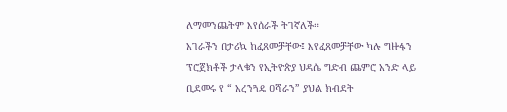ለማመንጨትም እየሰራች ትገኛለች።
አገራችን በታሪኳ ከፈጸመቻቸው፤ እየፈጸመቻቸው ካሉ ግዙፋን ፕሮጀክቶች ታላቁን የኢትዮጵያ ህዳሴ ግድብ ጨምሮ አንድ ላይ ቢደመሩ የ “ አረንጓዴ ዐሻራን” ያህል ክብደት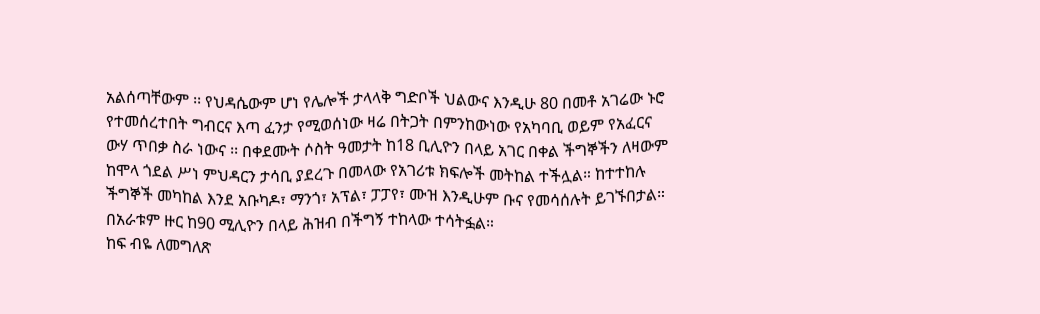አልሰጣቸውም ፡፡ የህዳሴውም ሆነ የሌሎች ታላላቅ ግድቦች ህልውና እንዲሁ 80 በመቶ አገሬው ኑሮ የተመሰረተበት ግብርና እጣ ፈንታ የሚወሰነው ዛሬ በትጋት በምንከውነው የአካባቢ ወይም የአፈርና ውሃ ጥበቃ ስራ ነውና ፡፡ በቀደሙት ሶስት ዓመታት ከ18 ቢሊዮን በላይ አገር በቀል ችግኞችን ለዛውም ከሞላ ጎደል ሥነ ምህዳርን ታሳቢ ያደረጉ በመላው የአገሪቱ ክፍሎች መትከል ተችሏል። ከተተከሉ ችግኞች መካከል እንደ አቡካዶ፣ ማንጎ፣ አፕል፣ ፓፓየ፣ ሙዝ እንዲሁም ቡና የመሳሰሉት ይገኙበታል። በአራቱም ዙር ከ90 ሚሊዮን በላይ ሕዝብ በችግኝ ተከላው ተሳትፏል።
ከፍ ብዬ ለመግለጽ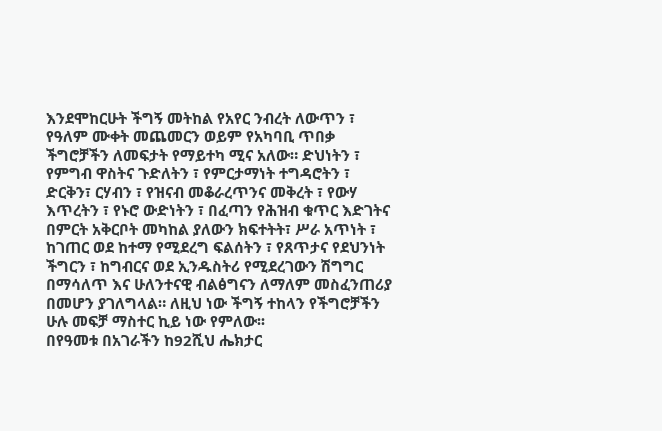እንደሞከርሁት ችግኝ መትከል የአየር ንብረት ለውጥን ፣ የዓለም ሙቀት መጨመርን ወይም የአካባቢ ጥበቃ ችግሮቻችን ለመፍታት የማይተካ ሚና አለው። ድህነትን ፣ የምግብ ዋስትና ጉድለትን ፣ የምርታማነት ተግዳሮትን ፣ ድርቅን፣ ርሃብን ፣ የዝናብ መቆራረጥንና መቅረት ፣ የውሃ እጥረትን ፣ የኑሮ ውድነትን ፣ በፈጣን የሕዝብ ቁጥር እድገትና በምርት አቅርቦት መካከል ያለውን ክፍተትት፣ ሥራ አጥነት ፣ ከገጠር ወደ ከተማ የሚደረግ ፍልሰትን ፣ የጸጥታና የደህንነት ችግርን ፣ ከግብርና ወደ ኢንዱስትሪ የሚደረገውን ሽግግር በማሳለጥ እና ሁለንተናዊ ብልፅግናን ለማለም መስፈንጠሪያ በመሆን ያገለግላል። ለዚህ ነው ችግኝ ተከላን የችግሮቻችን ሁሉ መፍቻ ማስተር ኪይ ነው የምለው፡፡
በየዓመቱ በአገራችን ከ92ሺህ ሔክታር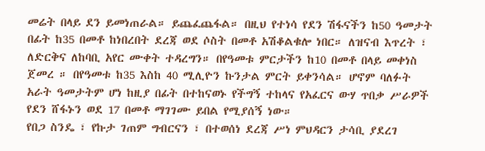መሬት በላይ ደን ይመነጠራል። ይጨፈጨፋል። በዚህ የተነሳ የደን ሽፋናችን ከ50 ዓመታት በፊት ከ35 በመቶ ከነበረበት ደረጃ ወደ ሶስት በመቶ አሽቆልቁሎ ነበር። ለዝናብ እጥረት ፣ ለድርቅና ለከባቢ አየር ሙቀት ተዳረግን። በየዓመቱ ምርታችን ከ10 በመቶ በላይ መቀነስ ጀመረ ። በየዓመቱ ከ35 እስከ 40 ሚሊዮን ኩንታል ምርት ይቀንሳል። ሆኖም ባለፉት አራት ዓመታትም ሆነ ከዚያ በፊት በተከናወኑ የችግኝ ተከላና የአፈርና ውሃ ጥበቃ ሥራዎች የደን ሸፋኑን ወደ 17 በመቶ ማገገሙ ይበል የሚያሰኝ ነው።
የበጋ ስንዴ ፣ የኩታ ገጠም ግብርናን ፣ በተወሰነ ደረጃ ሥነ ምህዳርን ታሳቢ ያደረገ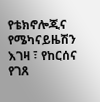የቴክኖሎጂና የሜካናይዜሽን እገዛ ፣ የከርሰና የገጸ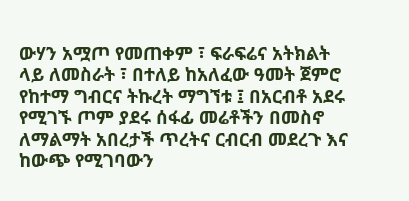ውሃን አሟጦ የመጠቀም ፣ ፍራፍሬና አትክልት ላይ ለመስራት ፣ በተለይ ከአለፈው ዓመት ጀምሮ የከተማ ግብርና ትኩረት ማግኘቱ ፤ በአርብቶ አደሩ የሚገኙ ጦም ያደሩ ሰፋፊ መሬቶችን በመስኖ ለማልማት አበረታች ጥረትና ርብርብ መደረጉ እና ከውጭ የሚገባውን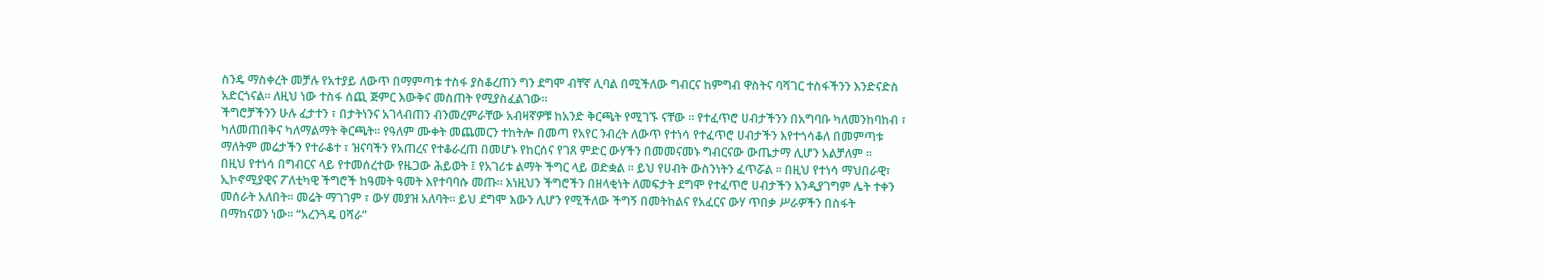ስንዴ ማስቀረት መቻሉ የአተያይ ለውጥ በማምጣቱ ተስፋ ያስቆረጠን ግን ደግሞ ብቸኛ ሊባል በሚችለው ግብርና ከምግብ ዋስትና ባሻገር ተስፋችንን እንድናድስ አድርጎናል፡፡ ለዚህ ነው ተስፋ ሰጪ ጅምር እውቅና መስጠት የሚያስፈልገው፡፡
ችግሮቻችንን ሁሉ ፈታተን ፣ በታትነንና አገላብጠን ብንመረምራቸው አብዛኛዎቹ ከአንድ ቅርጫት የሚገኙ ናቸው ፡፡ የተፈጥሮ ሀብታችንን በአግባቡ ካለመንከባከብ ፣ ካለመጠበቅና ካለማልማት ቅርጫት። የዓለም ሙቀት መጨመርን ተከትሎ በመጣ የአየር ንብረት ለውጥ የተነሳ የተፈጥሮ ሀብታችን እየተጎሳቆለ በመምጣቱ ማለትም መሬታችን የተራቆተ ፣ ዝናባችን የአጠረና የተቆራረጠ በመሆኑ የከርሰና የገጸ ምድር ውሃችን በመመናመኑ ግብርናው ውጤታማ ሊሆን አልቻለም ፡፡
በዚህ የተነሳ በግብርና ላይ የተመሰረተው የዜጋው ሕይወት ፤ የአገሪቱ ልማት ችግር ላይ ወድቋል ፡፡ ይህ የሀብት ውስንነትን ፈጥሯል ፡፡ በዚህ የተነሳ ማህበራዊ፣ ኢኮኖሚያዊና ፖለቲካዊ ችግሮች ከዓመት ዓመት እየተባባሱ መጡ፡፡ እነዚህን ችግሮችን በዘላቂነት ለመፍታት ደግሞ የተፈጥሮ ሀብታችን እንዲያገግም ሌት ተቀን መሰራት አለበት፡፡ መሬት ማገገም ፣ ውሃ መያዝ አለባት፡፡ ይህ ደግሞ እውን ሊሆን የሚችለው ችግኝ በመትከልና የአፈርና ውሃ ጥበቃ ሥራዎችን በስፋት በማከናወን ነው፡፡ “አረንጓዴ ዐሻራ”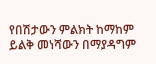የበሽታውን ምልክት ከማከም ይልቅ መነሻውን በማያዳግም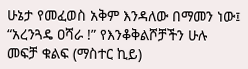ሁኔታ የመፈወስ አቅም እንዳለው በማመን ነው፤ “አረንጓዴ ዐሻራ !” የእንቆቅልሾቻችን ሁሉ መፍቻ ቁልፍ (ማስተር ኪይ)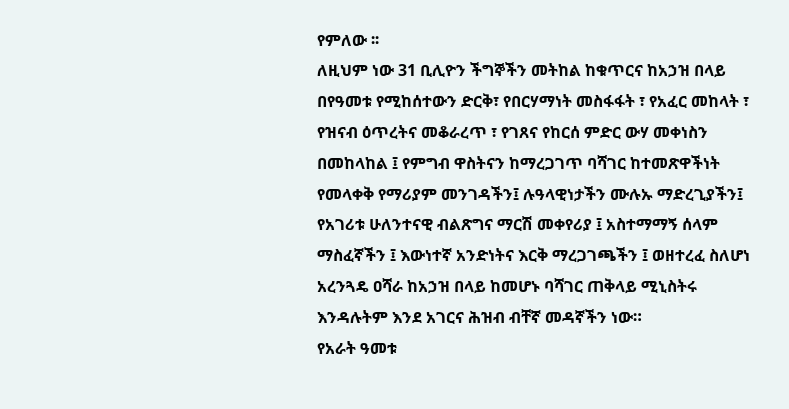የምለው ፡፡
ለዚህም ነው 31 ቢሊዮን ችግኞችን መትከል ከቁጥርና ከአኃዝ በላይ በየዓመቱ የሚከሰተውን ድርቅ፣ የበርሃማነት መስፋፋት ፣ የአፈር መከላት ፣ የዝናብ ዕጥረትና መቆራረጥ ፣ የገጸና የከርሰ ምድር ውሃ መቀነስን በመከላከል ፤ የምግብ ዋስትናን ከማረጋገጥ ባሻገር ከተመጽዋችነት የመላቀቅ የማሪያም መንገዳችን፤ ሉዓላዊነታችን ሙሉኡ ማድረጊያችን፤ የአገሪቱ ሁለንተናዊ ብልጽግና ማርሽ መቀየሪያ ፤ አስተማማኝ ሰላም ማስፈኛችን ፤ እውነተኛ አንድነትና እርቅ ማረጋገጫችን ፤ ወዘተረፈ ስለሆነ አረንጓዴ ዐሻራ ከአኃዝ በላይ ከመሆኑ ባሻገር ጠቅላይ ሚኒስትሩ እንዳሉትም እንደ አገርና ሕዝብ ብቸኛ መዳኛችን ነው።
የአራት ዓመቱ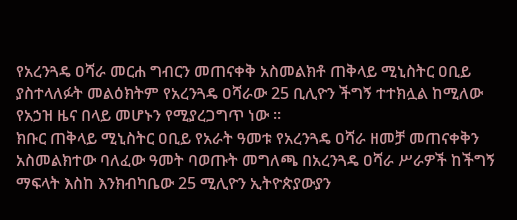የአረንጓዴ ዐሻራ መርሐ ግብርን መጠናቀቅ አስመልክቶ ጠቅላይ ሚኒስትር ዐቢይ ያስተላለፉት መልዕክትም የአረንጓዴ ዐሻራው 25 ቢሊዮን ችግኝ ተተክሏል ከሚለው የአኃዝ ዜና በላይ መሆኑን የሚያረጋግጥ ነው ።
ክቡር ጠቅላይ ሚኒስትር ዐቢይ የአራት ዓመቱ የአረንጓዴ ዐሻራ ዘመቻ መጠናቀቅን አስመልክተው ባለፈው ዓመት ባወጡት መግለጫ በአረንጓዴ ዐሻራ ሥራዎች ከችግኝ ማፍላት እስከ እንክብካቤው 25 ሚሊዮን ኢትዮጵያውያን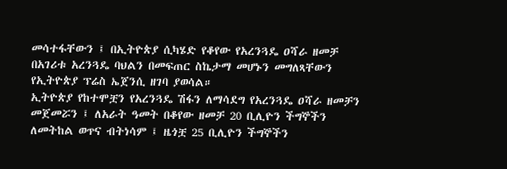መሳተፋቸውን ፤ በኢትዮጵያ ሲካሄድ የቆየው የአረንጓዴ ዐሻራ ዘመቻ በአገሪቱ አረንጓዴ ባህልን በመፍጠር ስኬታማ መሆኑን መግለጻቸውን የኢትዮጵያ ፕሬስ ኤጀንሲ ዘገባ ያወሳል።
ኢትዮጵያ የከተሞቿን የአረንጓዴ ሽፋን ለማሳደግ የአረንጓዴ ዐሻራ ዘመቻን መጀመሯን ፤ ለአራት ዓመት በቆየው ዘመቻ 20 ቢሊዮን ችግኞችን ለመትከል ወጥና ብትነሳም ፤ ዜጎቿ 25 ቢሊዮን ችግኞችን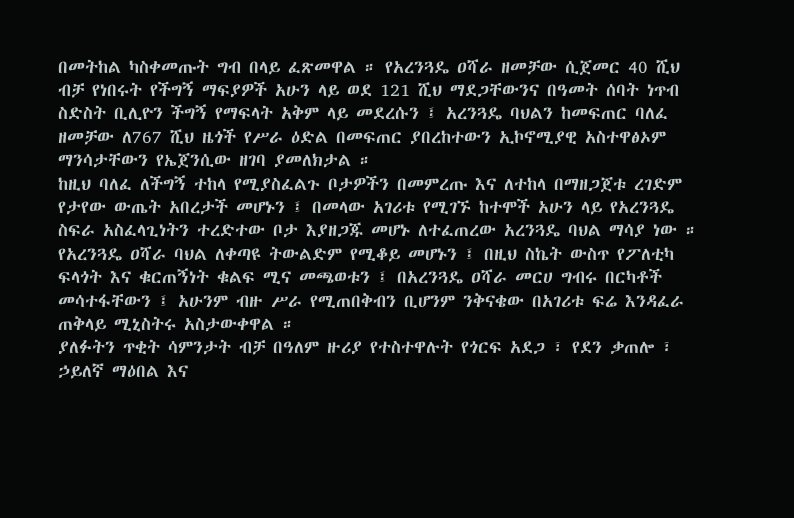በመትከል ካስቀመጡት ግብ በላይ ፈጽመዋል ። የአረንጓዴ ዐሻራ ዘመቻው ሲጀመር 40 ሺህ ብቻ የነበሩት የችግኝ ማፍያዎች አሁን ላይ ወደ 121 ሺህ ማደጋቸውንና በዓመት ሰባት ነጥብ ስድስት ቢሊዮን ችግኝ የማፍላት አቅም ላይ መደረሱን ፤ አረንጓዴ ባህልን ከመፍጠር ባለፈ ዘመቻው ለ767 ሺህ ዜጎች የሥራ ዕድል በመፍጠር ያበረከተውን ኢኮኖሚያዊ አስተዋፅኦም ማንሳታቸውን የኤጀንሲው ዘገባ ያመለክታል ።
ከዚህ ባለፈ ለችግኝ ተከላ የሚያስፈልጉ ቦታዎችን በመምረጡ እና ለተከላ በማዘጋጀቱ ረገድም የታየው ውጤት አበረታች መሆኑን ፤ በመላው አገሪቱ የሚገኙ ከተሞች አሁን ላይ የአረንጓዴ ስፍራ አስፈላጊነትን ተረድተው ቦታ እያዘጋጁ መሆኑ ለተፈጠረው አረንጓዴ ባህል ማሳያ ነው ። የአረንጓዴ ዐሻራ ባህል ለቀጣዩ ትውልድም የሚቆይ መሆኑን ፤ በዚህ ስኬት ውስጥ የፖለቲካ ፍላጎት እና ቁርጠኝነት ቁልፍ ሚና መጫወቱን ፤ በአረንጓዴ ዐሻራ መርሀ ግብሩ በርካቶች መሳተፋቸውን ፤ አሁንም ብዙ ሥራ የሚጠበቅብን ቢሆንም ንቅናቄው በአገሪቱ ፍሬ እንዳፈራ ጠቅላይ ሚኒስትሩ አስታውቀዋል ።
ያለፉትን ጥቂት ሳምንታት ብቻ በዓለም ዙሪያ የተስተዋሉት የጎርፍ አደጋ ፣ የደን ቃጠሎ ፣ ኃይለኛ ማዕበል እና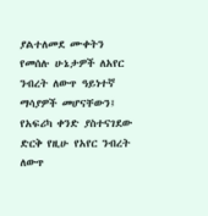ያልተለመደ ሙቀትን የመሰሉ ሁኔታዎች ለአየር ንብረት ለውጥ ዓይነተኛ ማሳያዎች መሆናቸውን፤ የአፍሪካ ቀንድ ያስተናገደው ድርቅ የዚሁ የአየር ንብረት ለውጥ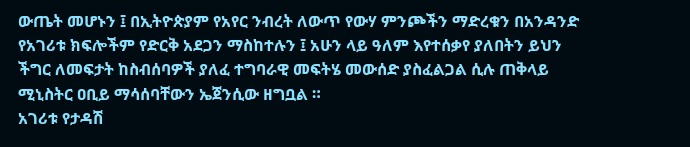ውጤት መሆኑን ፤ በኢትዮጵያም የአየር ንብረት ለውጥ የውሃ ምንጮችን ማድረቁን በአንዳንድ የአገሪቱ ክፍሎችም የድርቅ አደጋን ማስከተሉን ፤ አሁን ላይ ዓለም እየተሰቃየ ያለበትን ይህን ችግር ለመፍታት ከስብሰባዎች ያለፈ ተግባራዊ መፍትሄ መውሰድ ያስፈልጋል ሲሉ ጠቅላይ ሚኒስትር ዐቢይ ማሳሰባቸውን ኤጀንሲው ዘግቧል ።
አገሪቱ የታዳሽ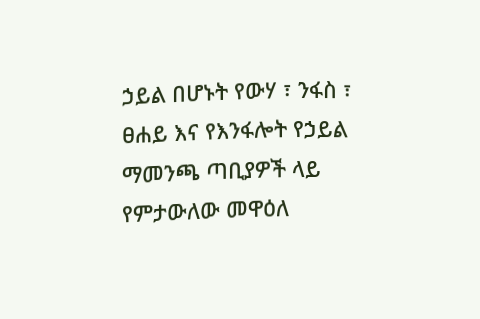ኃይል በሆኑት የውሃ ፣ ንፋስ ፣ ፀሐይ እና የእንፋሎት የኃይል ማመንጫ ጣቢያዎች ላይ የምታውለው መዋዕለ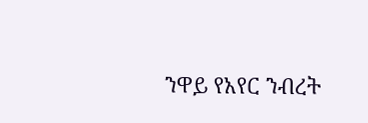ንዋይ የአየር ንብረት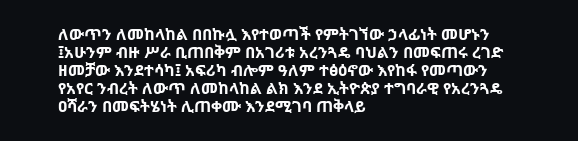ለውጥን ለመከላከል በበኩሏ እየተወጣች የምትገኘው ኃላፊነት መሆኑን ፤አሁንም ብዙ ሥራ ቢጠበቅም በአገሪቱ አረንጓዴ ባህልን በመፍጠሩ ረገድ ዘመቻው እንደተሳካ፤ አፍሪካ ብሎም ዓለም ተፅዕኖው እየከፋ የመጣውን የአየር ንብረት ለውጥ ለመከላከል ልክ እንደ ኢትዮጵያ ተግባራዊ የአረንጓዴ ዐሻራን በመፍትሄነት ሊጠቀሙ እንደሚገባ ጠቅላይ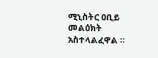ሚኒስትር ዐቢይ መልዕክት አስተላልፈዋል ።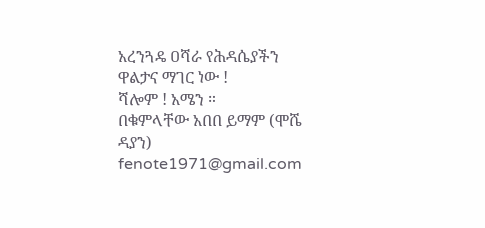አረንጓዴ ዐሻራ የሕዳሴያችን ዋልታና ማገር ነው !
ሻሎም ! አሜን ።
በቁምላቸው አበበ ይማም (ሞሼ ዳያን)
fenote1971@gmail.com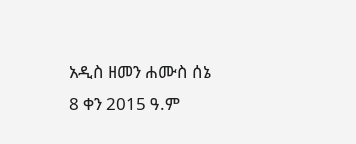አዲስ ዘመን ሐሙስ ሰኔ 8 ቀን 2015 ዓ.ም